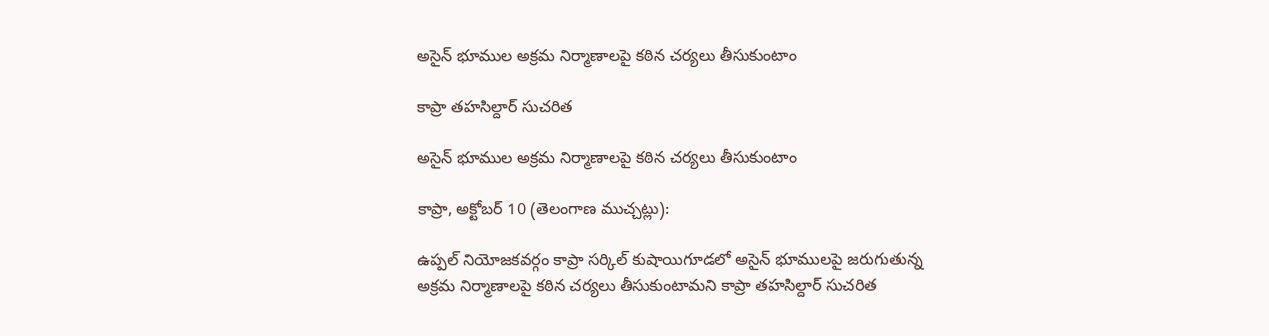అసైన్ భూముల అక్రమ నిర్మాణాలపై కఠిన చర్యలు తీసుకుంటాం

కాప్రా తహసిల్దార్ సుచరిత

అసైన్ భూముల అక్రమ నిర్మాణాలపై కఠిన చర్యలు తీసుకుంటాం

కాప్రా, అక్టోబర్ 10 (తెలంగాణ ముచ్చట్లు):

ఉప్పల్ నియోజకవర్గం కాప్రా సర్కిల్ కుషాయిగూడలో అసైన్ భూములపై జరుగుతున్న అక్రమ నిర్మాణాలపై కఠిన చర్యలు తీసుకుంటామని కాప్రా తహసిల్దార్ సుచరిత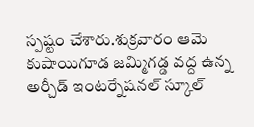స్పష్టం చేశారు.శుక్రవారం ఆమె కుషాయిగూడ జమ్మిగడ్డ వద్ద ఉన్న అర్చీడ్ ఇంటర్నేషనల్ స్కూల్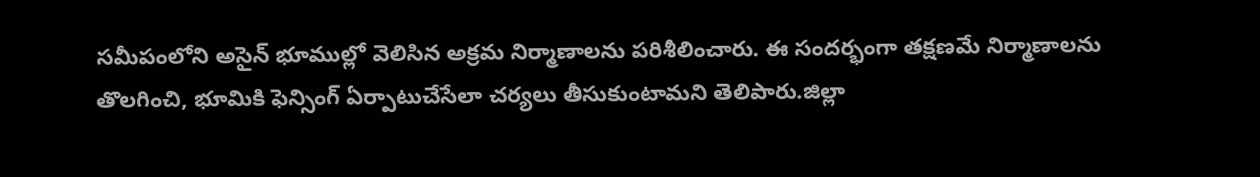సమీపంలోని అసైన్ భూముల్లో వెలిసిన అక్రమ నిర్మాణాలను పరిశీలించారు. ఈ సందర్భంగా తక్షణమే నిర్మాణాలను తొలగించి, భూమికి ఫెన్సింగ్ ఏర్పాటుచేసేలా చర్యలు తీసుకుంటామని తెలిపారు.జిల్లా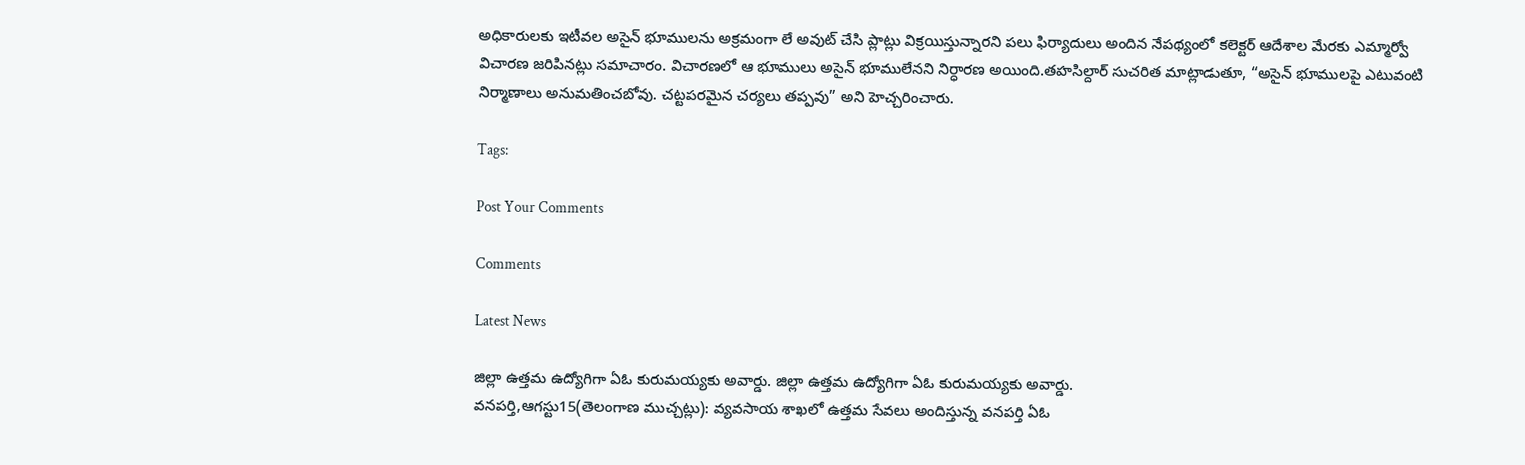అధికారులకు ఇటీవల అసైన్ భూములను అక్రమంగా లే అవుట్ చేసి ప్లాట్లు విక్రయిస్తున్నారని పలు ఫిర్యాదులు అందిన నేపథ్యంలో కలెక్టర్ ఆదేశాల మేరకు ఎమ్మార్వో విచారణ జరిపినట్లు సమాచారం. విచారణలో ఆ భూములు అసైన్ భూములేనని నిర్ధారణ అయింది.తహసిల్దార్ సుచరిత మాట్లాడుతూ, “అసైన్ భూములపై ఎటువంటి నిర్మాణాలు అనుమతించబోవు. చట్టపరమైన చర్యలు తప్పవు” అని హెచ్చరించారు.

Tags:

Post Your Comments

Comments

Latest News

జిల్లా ఉత్తమ ఉద్యోగిగా ఏఓ కురుమయ్యకు అవార్డు. జిల్లా ఉత్తమ ఉద్యోగిగా ఏఓ కురుమయ్యకు అవార్డు.
వనపర్తి,ఆగస్టు15(తెలంగాణ ముచ్చట్లు): వ్యవసాయ శాఖలో ఉత్తమ సేవలు అందిస్తున్న వనపర్తి ఏఓ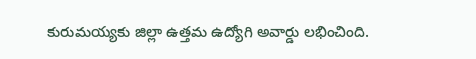కురుమయ్యకు జిల్లా ఉత్తమ ఉద్యోగి అవార్డు లభించింది.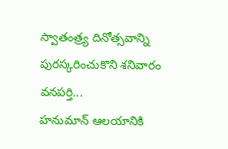స్వాతంత్ర్య దినోత్సవాన్ని పురస్కరించుకొని శనివారం వనపర్తి...
హనుమాన్ ఆలయానికి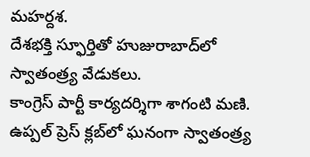మహర్దశ.
దేశభక్తి స్ఫూర్తితో హుజురాబాద్‌లో స్వాతంత్ర్య వేడుకలు.
కాంగ్రెస్ పార్టీ కార్యదర్శిగా శాగంటి మణి.
ఉప్పల్ ప్రెస్ క్లబ్‌లో ఘనంగా స్వాతంత్ర్య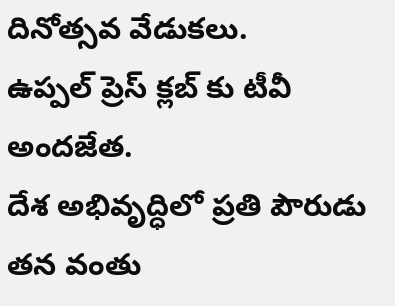దినోత్సవ వేడుకలు.
ఉప్పల్ ప్రెస్ క్లబ్‌ కు టీవీ అందజేత.
దేశ అభివృద్ధిలో ప్రతి పౌరుడు తన వంతు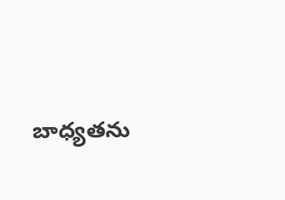బాధ్యతను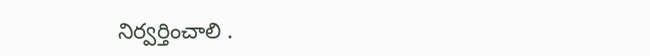నిర్వర్తించాలి .